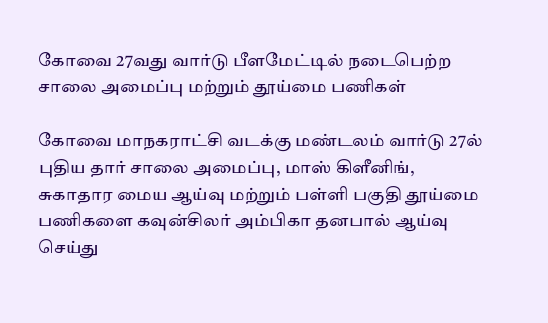கோவை 27வது வார்டு பீளமேட்டில் நடைபெற்ற சாலை அமைப்பு மற்றும் தூய்மை பணிகள்

கோவை மாநகராட்சி வடக்கு மண்டலம் வார்டு 27ல் புதிய தார் சாலை அமைப்பு, மாஸ் கிளீனிங், சுகாதார மைய ஆய்வு மற்றும் பள்ளி பகுதி தூய்மை பணிகளை கவுன்சிலர் அம்பிகா தனபால் ஆய்வு செய்து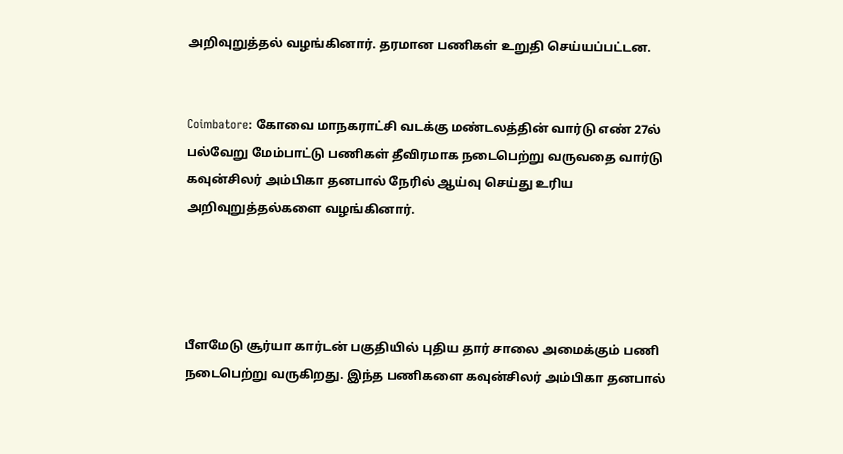அறிவுறுத்தல் வழங்கினார். தரமான பணிகள் உறுதி செய்யப்பட்டன.


Coimbatore: கோவை மாநகராட்சி வடக்கு மண்டலத்தின் வார்டு எண் 27ல் பல்வேறு மேம்பாட்டு பணிகள் தீவிரமாக நடைபெற்று வருவதை வார்டு கவுன்சிலர் அம்பிகா தனபால் நேரில் ஆய்வு செய்து உரிய அறிவுறுத்தல்களை வழங்கினார்.




பீளமேடு சூர்யா கார்டன் பகுதியில் புதிய தார் சாலை அமைக்கும் பணி நடைபெற்று வருகிறது. இந்த பணிகளை கவுன்சிலர் அம்பிகா தனபால்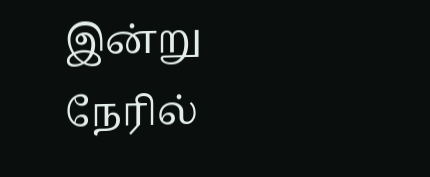இன்று நேரில்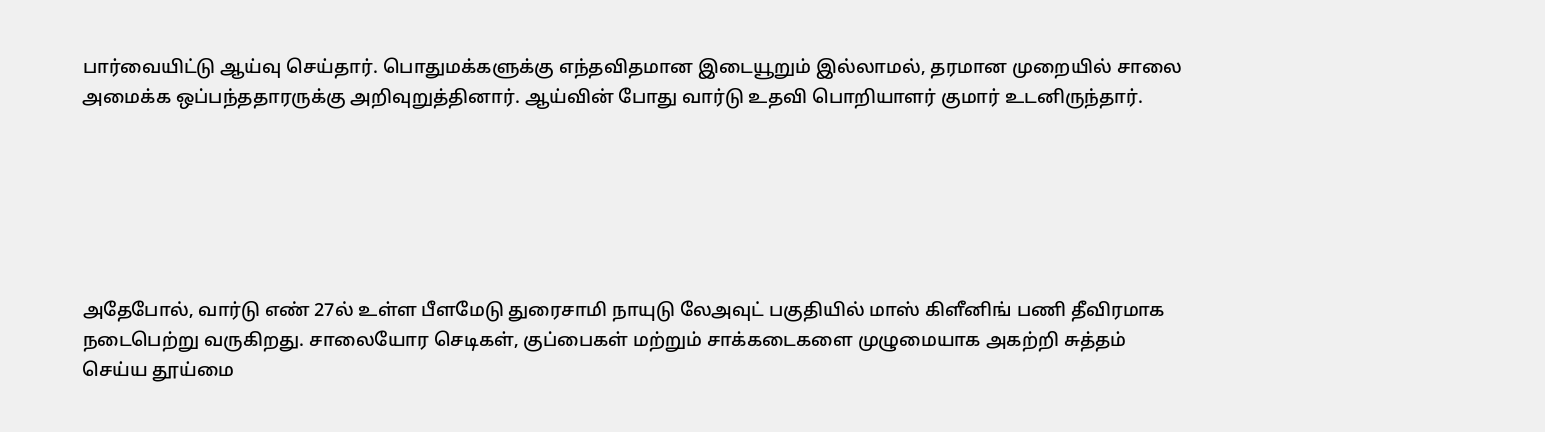பார்வையிட்டு ஆய்வு செய்தார். பொதுமக்களுக்கு எந்தவிதமான இடையூறும் இல்லாமல், தரமான முறையில் சாலை அமைக்க ஒப்பந்ததாரருக்கு அறிவுறுத்தினார். ஆய்வின் போது வார்டு உதவி பொறியாளர் குமார் உடனிருந்தார்.






அதேபோல், வார்டு எண் 27ல் உள்ள பீளமேடு துரைசாமி நாயுடு லேஅவுட் பகுதியில் மாஸ் கிளீனிங் பணி தீவிரமாக நடைபெற்று வருகிறது. சாலையோர செடிகள், குப்பைகள் மற்றும் சாக்கடைகளை முழுமையாக அகற்றி சுத்தம் செய்ய தூய்மை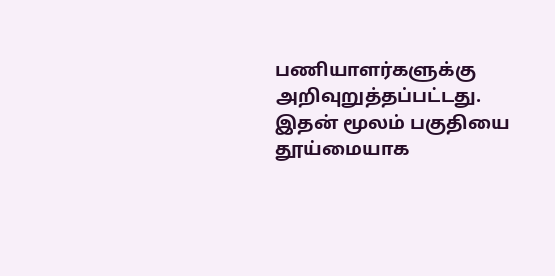பணியாளர்களுக்கு அறிவுறுத்தப்பட்டது. இதன் மூலம் பகுதியை தூய்மையாக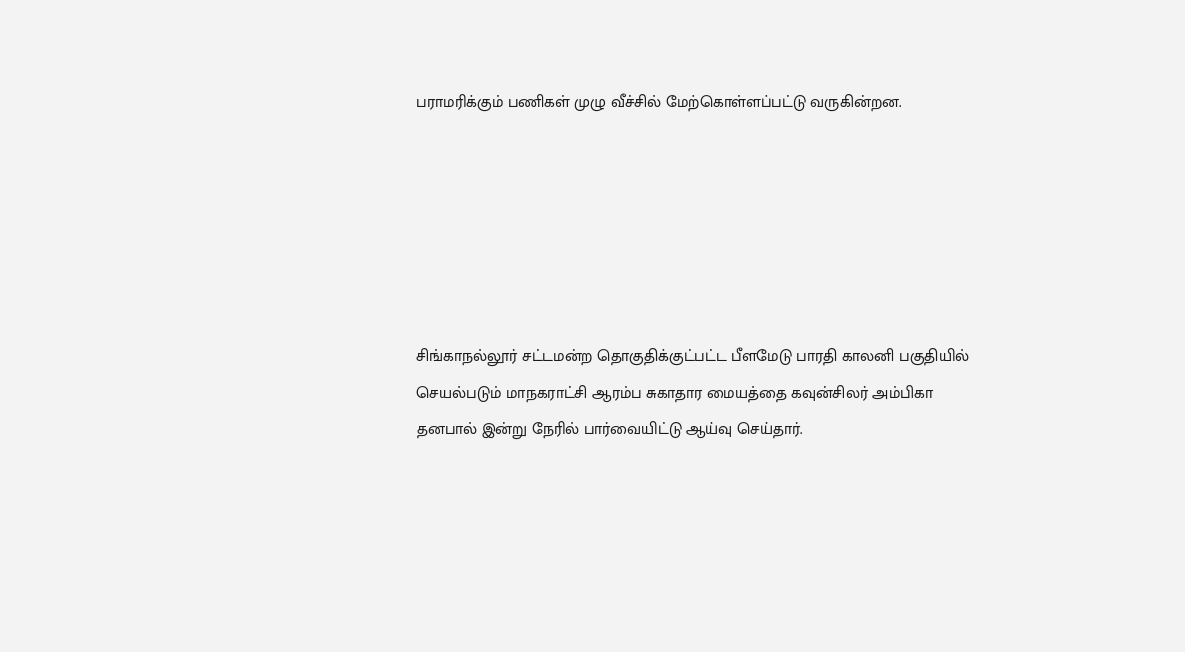பராமரிக்கும் பணிகள் முழு வீச்சில் மேற்கொள்ளப்பட்டு வருகின்றன.






சிங்காநல்லூர் சட்டமன்ற தொகுதிக்குட்பட்ட பீளமேடு பாரதி காலனி பகுதியில் செயல்படும் மாநகராட்சி ஆரம்ப சுகாதார மையத்தை கவுன்சிலர் அம்பிகா தனபால் இன்று நேரில் பார்வையிட்டு ஆய்வு செய்தார்.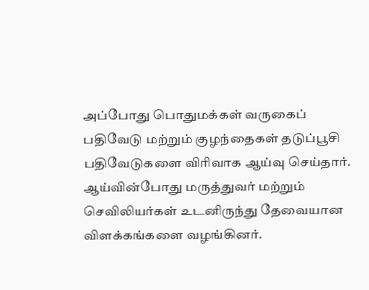அப்போது பொதுமக்கள் வருகைப் பதிவேடு மற்றும் குழந்தைகள் தடுப்பூசி பதிவேடுகளை விரிவாக ஆய்வு செய்தார். ஆய்வின்போது மருத்துவர் மற்றும் செவிலியர்கள் உடனிருந்து தேவையான விளக்கங்களை வழங்கினர்.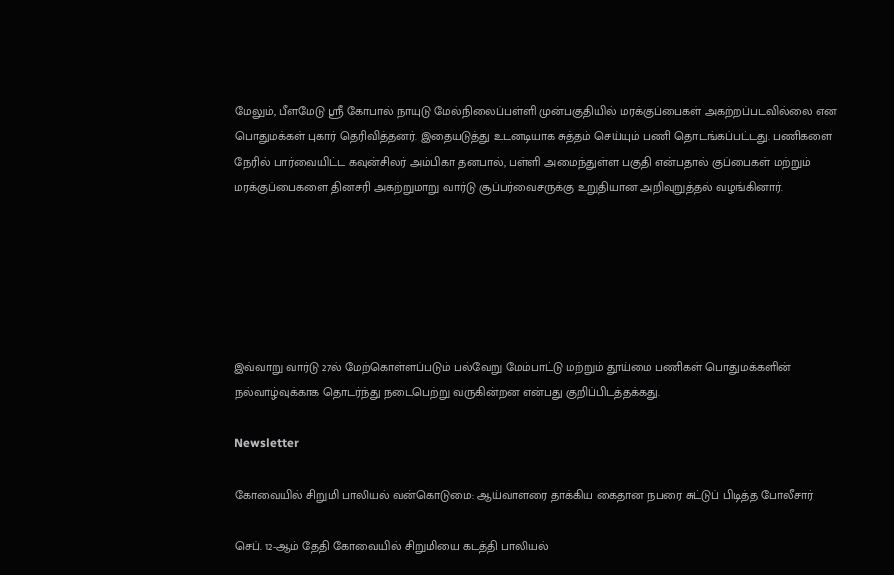மேலும், பீளமேடு ஸ்ரீ கோபால் நாயுடு மேல்நிலைப்பள்ளி முன்பகுதியில் மரக்குப்பைகள் அகற்றப்படவில்லை என பொதுமக்கள் புகார் தெரிவித்தனர். இதையடுத்து உடனடியாக சுத்தம் செய்யும் பணி தொடங்கப்பட்டது. பணிகளை நேரில் பார்வையிட்ட கவுன்சிலர் அம்பிகா தனபால், பள்ளி அமைந்துள்ள பகுதி என்பதால் குப்பைகள் மற்றும் மரக்குப்பைகளை தினசரி அகற்றுமாறு வார்டு சூப்பர்வைசருக்கு உறுதியான அறிவுறுத்தல் வழங்கினார்.






இவ்வாறு வார்டு 27ல் மேற்கொள்ளப்படும் பல்வேறு மேம்பாட்டு மற்றும் தூய்மை பணிகள் பொதுமக்களின் நல்வாழ்வுக்காக தொடர்ந்து நடைபெற்று வருகின்றன என்பது குறிப்பிடத்தக்கது.

Newsletter

கோவையில் சிறுமி பாலியல் வன்கொடுமை: ஆய்வாளரை தாக்கிய கைதான நபரை சுட்டுப் பிடித்த போலீசார்

செப். 12-ஆம் தேதி கோவையில் சிறுமியை கடத்தி பாலியல்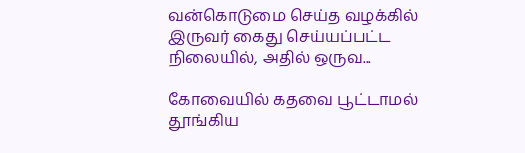வன்கொடுமை செய்த வழக்கில் இருவர் கைது செய்யப்பட்ட நிலையில், அதில் ஒருவ...

கோவையில் கதவை பூட்டாமல் தூங்கிய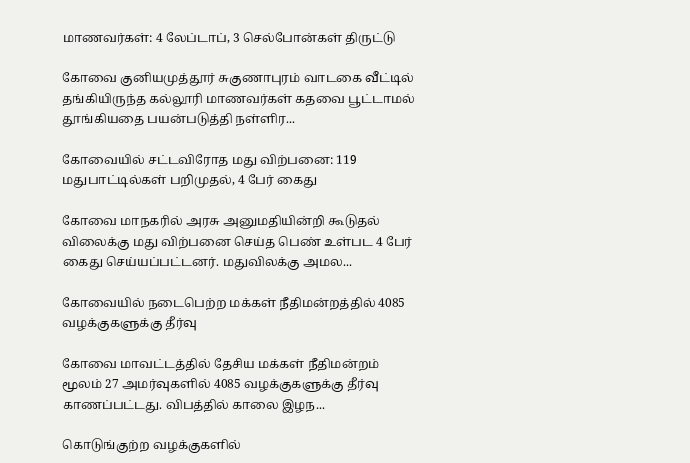மாணவர்கள்: 4 லேப்டாப், 3 செல்போன்கள் திருட்டு

கோவை குனியமுத்தூர் சுகுணாபுரம் வாடகை வீட்டில் தங்கியிருந்த கல்லூரி மாணவர்கள் கதவை பூட்டாமல் தூங்கியதை பயன்படுத்தி நள்ளிர...

கோவையில் சட்டவிரோத மது விற்பனை: 119 மதுபாட்டில்கள் பறிமுதல், 4 பேர் கைது

கோவை மாநகரில் அரசு அனுமதியின்றி கூடுதல் விலைக்கு மது விற்பனை செய்த பெண் உள்பட 4 பேர் கைது செய்யப்பட்டனர். மதுவிலக்கு அமல...

கோவையில் நடைபெற்ற மக்கள் நீதிமன்றத்தில் 4085 வழக்குகளுக்கு தீர்வு

கோவை மாவட்டத்தில் தேசிய மக்கள் நீதிமன்றம் மூலம் 27 அமர்வுகளில் 4085 வழக்குகளுக்கு தீர்வு காணப்பட்டது. விபத்தில் காலை இழந...

கொடுங்குற்ற வழக்குகளில்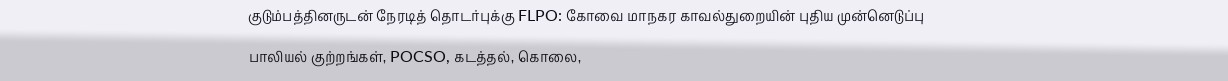குடும்பத்தினருடன் நேரடித் தொடர்புக்கு FLPO: கோவை மாநகர காவல்துறையின் புதிய முன்னெடுப்பு

பாலியல் குற்றங்கள், POCSO, கடத்தல், கொலை,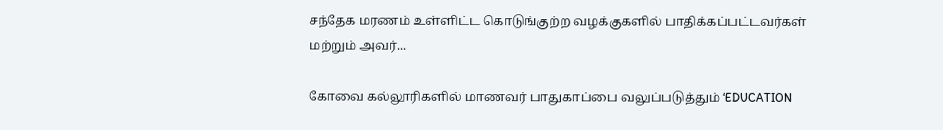சந்தேக மரணம் உள்ளிட்ட கொடுங்குற்ற வழக்குகளில் பாதிக்கப்பட்டவர்கள் மற்றும் அவர்...

கோவை கல்லூரிகளில் மாணவர் பாதுகாப்பை வலுப்படுத்தும் ‘EDUCATION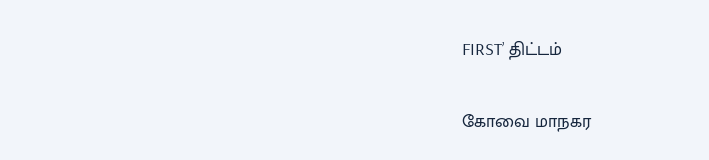FIRST’ திட்டம்

கோவை மாநகர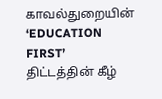காவல்துறையின் ‘EDUCATION FIRST’ திட்டத்தின் கீழ்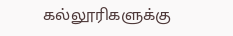கல்லூரிகளுக்கு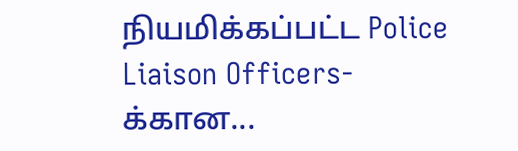நியமிக்கப்பட்ட Police Liaison Officers-க்கான...